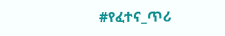#የፈተና_ጥሪ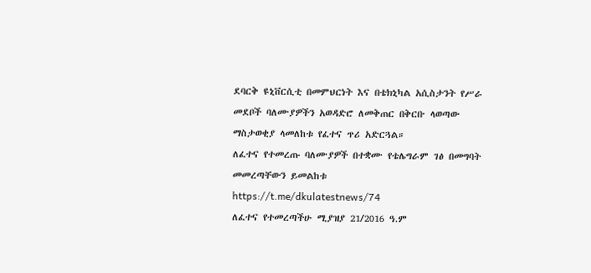ደባርቅ ዩኒቨርሲቲ በመምህርነት እና በቴክኒካል አሲስታንት የሥራ መደቦች ባለሙያዎችን አወዳድሮ ለመቅጠር በቅርቡ ላወጣው ማስታወቂያ ላመለከቱ የፈተና ጥሪ አድርጓል።
ለፈተና የተመረጡ ባለሙያዎች በተቋሙ የቴሌግራም ገፅ በመግባት መመረጣቸውን ይመልከቱ
https://t.me/dkulatestnews/74
ለፈተና የተመረጣችሁ ሚያዝያ 21/2016 ዓ.ም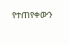የተጠየቀውን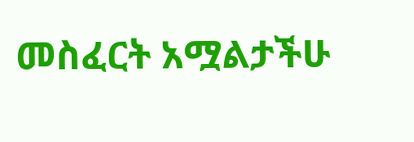መስፈርት አሟልታችሁ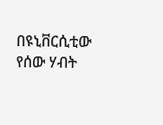በዩኒቨርሲቲው የሰው ሃብት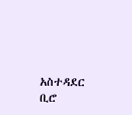አስተዳደር ቢሮ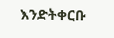እንድትቀርቡ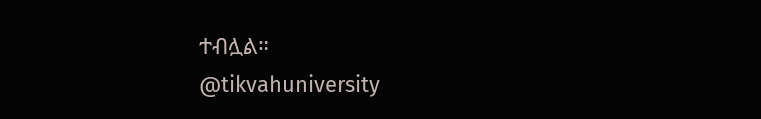ተብሏል።
@tikvahuniversity